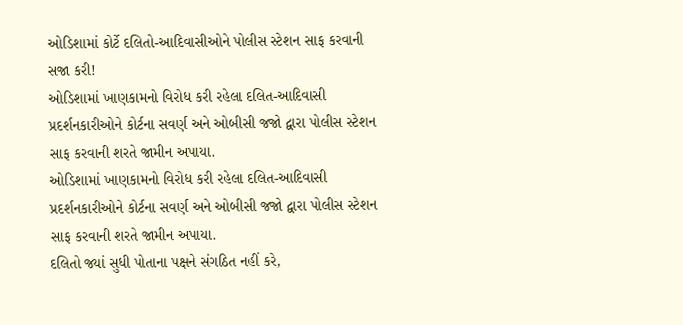ઓડિશામાં કોર્ટે દલિતો-આદિવાસીઓને પોલીસ સ્ટેશન સાફ કરવાની સજા કરી!
ઓડિશામાં ખાણકામનો વિરોધ કરી રહેલા દલિત-આદિવાસી પ્રદર્શનકારીઓને કોર્ટના સવર્ણ અને ઓબીસી જજો દ્વારા પોલીસ સ્ટેશન સાફ કરવાની શરતે જામીન અપાયા.
ઓડિશામાં ખાણકામનો વિરોધ કરી રહેલા દલિત-આદિવાસી પ્રદર્શનકારીઓને કોર્ટના સવર્ણ અને ઓબીસી જજો દ્વારા પોલીસ સ્ટેશન સાફ કરવાની શરતે જામીન અપાયા.
દલિતો જ્યાં સુધી પોતાના પક્ષને સંગઠિત નહીં કરે,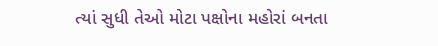ત્યાં સુધી તેઓ મોટા પક્ષોના મહોરાં બનતા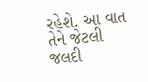રહેશે. આ વાત તેને જેટલી જલદી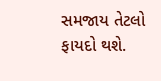સમજાય તેટલો ફાયદો થશે.